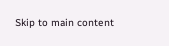Skip to main content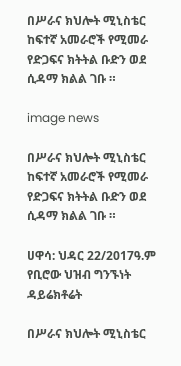በሥራና ክህሎት ሚኒስቴር ከፍተኛ አመራሮች የሚመራ የድጋፍና ክትትል ቡድን ወደ ሲዳማ ክልል ገቡ ።

image news

በሥራና ክህሎት ሚኒስቴር ከፍተኛ አመራሮች የሚመራ የድጋፍና ክትትል ቡድን ወደ ሲዳማ ክልል ገቡ ።

ሀዋሳ: ህዳር 22/2017ዓ.ም የቢሮው ህዝብ ግንኙነት ዳይሬክቶሬት

በሥራና ክህሎት ሚኒስቴር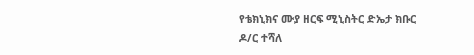የቴክኒክና ሙያ ዘርፍ ሚኒስትር ድኤታ ክቡር ዶ/ር ተሻለ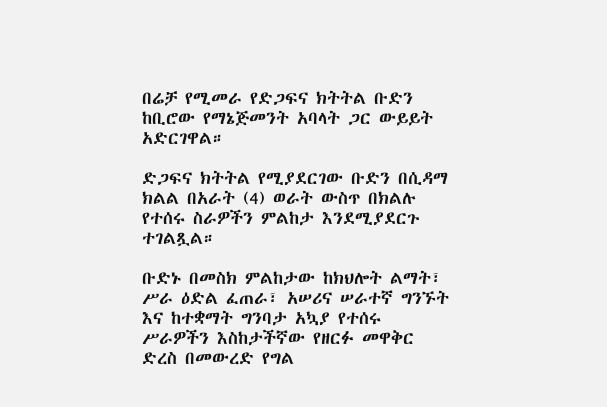በሬቻ የሚመራ የድጋፍና ክትትል ቡድን ከቢሮው የማኔጅመንት አባላት ጋር ውይይት አድርገዋል።

ድጋፍና ክትትል የሚያደርገው ቡድን በሲዳማ ክልል በአራት (4) ወራት ውስጥ በክልሉ የተሰሩ ስራዎችን ምልከታ እንደሚያደርጉ ተገልጿል።

ቡድኑ በመስክ ምልከታው ከክህሎት ልማት፣ ሥራ ዕድል ፈጠራ፣ አሠሪና ሠራተኛ ግንኙት እና ከተቋማት ግንባታ አኳያ የተሰሩ ሥራዎችን እስከታችኛው የዘርፉ መዋቅር ድረስ በመውረድ የግል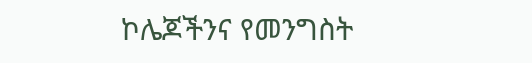ኮሌጆችንና የመንግስት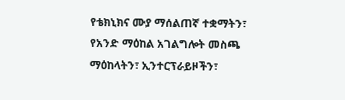የቴክኒክና ሙያ ማሰልጠኛ ተቋማትን፣ የአንድ ማዕከል አገልግሎት መስጫ ማዕከላትን፣ ኢንተርፕራይዞችን፣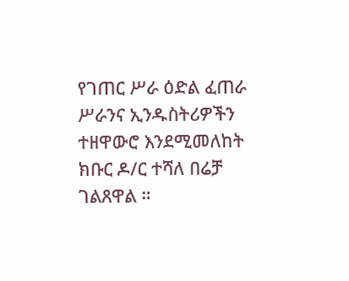የገጠር ሥራ ዕድል ፈጠራ ሥራንና ኢንዱስትሪዎችን ተዘዋውሮ እንደሚመለከት ክቡር ዶ/ር ተሻለ በሬቻ ገልጸዋል ።